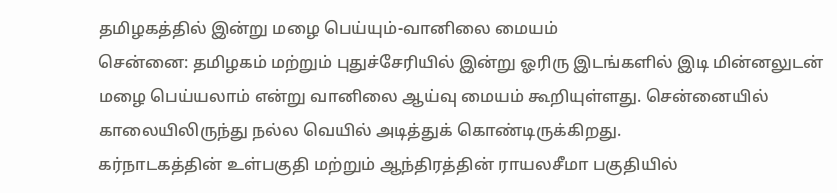தமிழகத்தில் இன்று மழை பெய்யும்-வானிலை மையம்
சென்னை: தமிழகம் மற்றும் புதுச்சேரியில் இன்று ஓரிரு இடங்களில் இடி மின்னலுடன் மழை பெய்யலாம் என்று வானிலை ஆய்வு மையம் கூறியுள்ளது. சென்னையில் காலையிலிருந்து நல்ல வெயில் அடித்துக் கொண்டிருக்கிறது.
கர்நாடகத்தின் உள்பகுதி மற்றும் ஆந்திரத்தின் ராயலசீமா பகுதியில்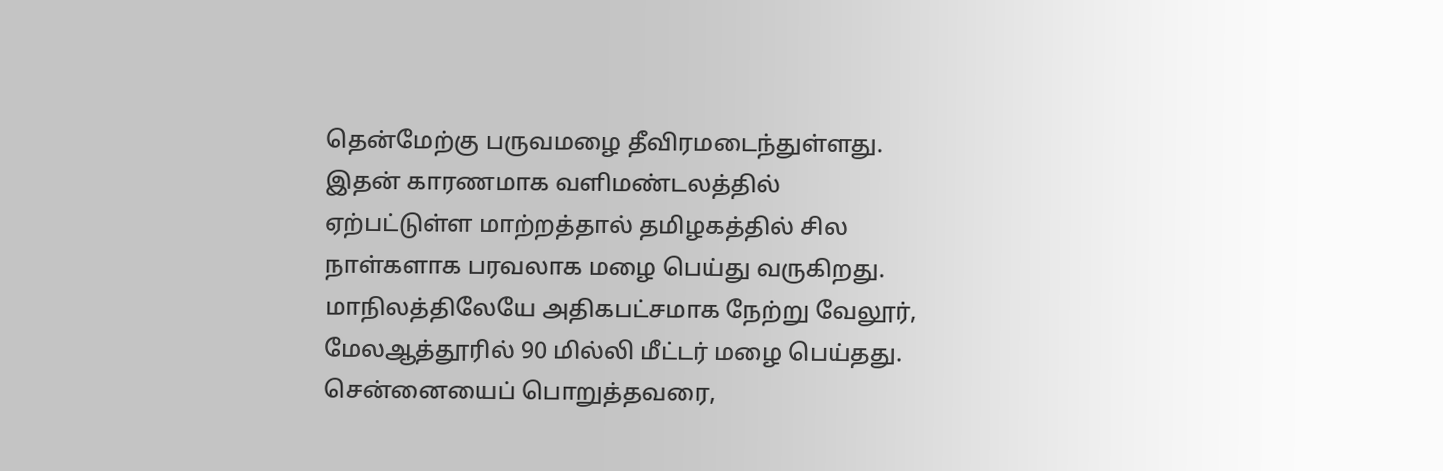தென்மேற்கு பருவமழை தீவிரமடைந்துள்ளது.
இதன் காரணமாக வளிமண்டலத்தில் ஏற்பட்டுள்ள மாற்றத்தால் தமிழகத்தில் சில நாள்களாக பரவலாக மழை பெய்து வருகிறது. மாநிலத்திலேயே அதிகபட்சமாக நேற்று வேலூர், மேலஆத்தூரில் 90 மில்லி மீட்டர் மழை பெய்தது.
சென்னையைப் பொறுத்தவரை,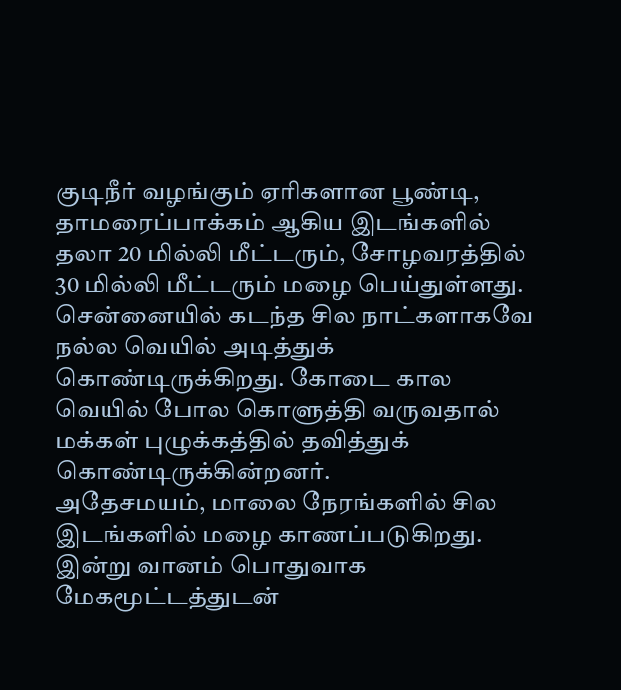குடிநீர் வழங்கும் ஏரிகளான பூண்டி, தாமரைப்பாக்கம் ஆகிய இடங்களில் தலா 20 மில்லி மீட்டரும், சோழவரத்தில் 30 மில்லி மீட்டரும் மழை பெய்துள்ளது.
சென்னையில் கடந்த சில நாட்களாகவே நல்ல வெயில் அடித்துக் கொண்டிருக்கிறது. கோடை கால வெயில் போல கொளுத்தி வருவதால் மக்கள் புழுக்கத்தில் தவித்துக் கொண்டிருக்கின்றனர்.
அதேசமயம், மாலை நேரங்களில் சில இடங்களில் மழை காணப்படுகிறது. இன்று வானம் பொதுவாக மேகமூட்டத்துடன்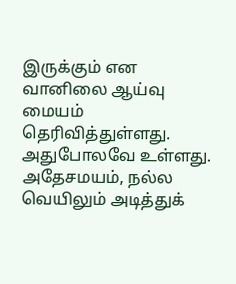இருக்கும் என வானிலை ஆய்வு மையம் தெரிவித்துள்ளது. அதுபோலவே உள்ளது. அதேசமயம், நல்ல வெயிலும் அடித்துக்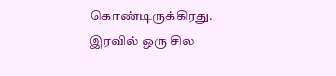கொண்டிருக்கிரது.
இரவில் ஒரு சில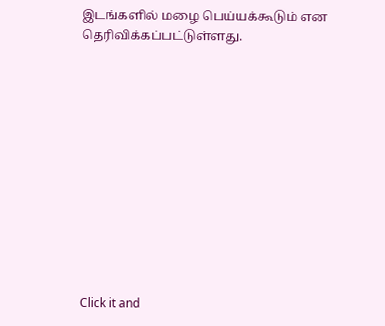இடங்களில் மழை பெய்யக்கூடும் என தெரிவிக்கப்பட்டுள்ளது.












Click it and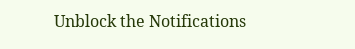Unblock the Notifications